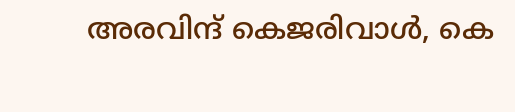അരവിന്ദ് കെജരിവാള്‍, കെ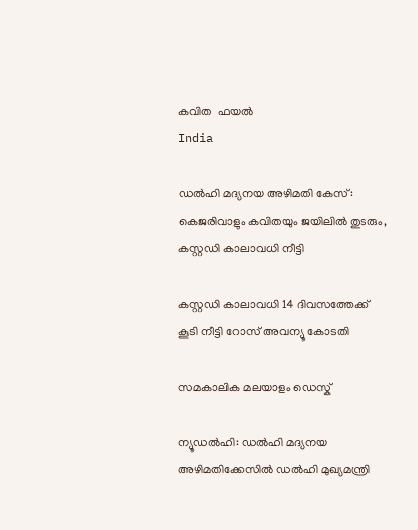കവിത  ഫയല്‍
India

ഡല്‍ഹി മദ്യനയ അഴിമതി കേസ്: കെജരിവാളും കവിതയും ജയിലില്‍ തുടരും, കസ്റ്റഡി കാലാവധി നീട്ടി

കസ്റ്റഡി കാലാവധി 14 ദിവസത്തേക്ക് കൂടി നീട്ടി റോസ് അവന്യൂ കോടതി

സമകാലിക മലയാളം ഡെസ്ക്

ന്യൂഡല്‍ഹി: ഡല്‍ഹി മദ്യനയ അഴിമതിക്കേസില്‍ ഡല്‍ഹി മുഖ്യമന്ത്രി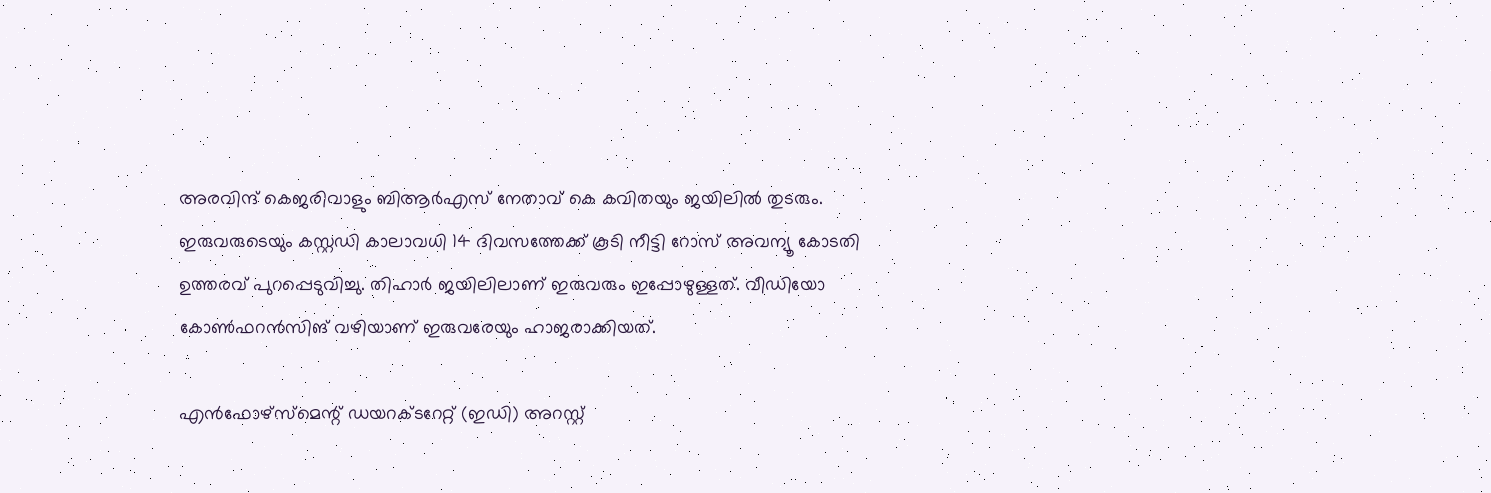അരവിന്ദ് കെജരിവാളും ബിആര്‍എസ് നേതാവ് കെ കവിതയും ജയിലില്‍ തുടരും. ഇരുവരുടെയും കസ്റ്റഡി കാലാവധി 14 ദിവസത്തേക്ക് കൂടി നീട്ടി റോസ് അവന്യൂ കോടതി ഉത്തരവ് പുറപ്പെടുവിച്ചു. തിഹാര്‍ ജയിലിലാണ് ഇരുവരും ഇപ്പോഴുള്ളത്. വീഡിയോ കോണ്‍ഫറന്‍സിങ് വഴിയാണ് ഇരുവരേയും ഹാജരാക്കിയത്.

എന്‍ഫോഴ്‌സ്‌മെന്റ് ഡയറക്ടറേറ്റ് (ഇഡി) അറസ്റ്റ്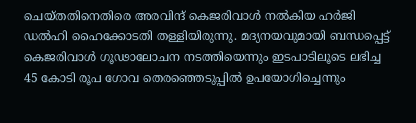ചെയ്തതിനെതിരെ അരവിന്ദ് കെജരിവാള്‍ നല്‍കിയ ഹര്‍ജി ഡല്‍ഹി ഹൈക്കോടതി തള്ളിയിരുന്നു. മദ്യനയവുമായി ബന്ധപ്പെട്ട് കെജരിവാള്‍ ഗൂഢാലോചന നടത്തിയെന്നും ഇടപാടിലൂടെ ലഭിച്ച 45 കോടി രൂപ ഗോവ തെരഞ്ഞെടുപ്പില്‍ ഉപയോഗിച്ചെന്നും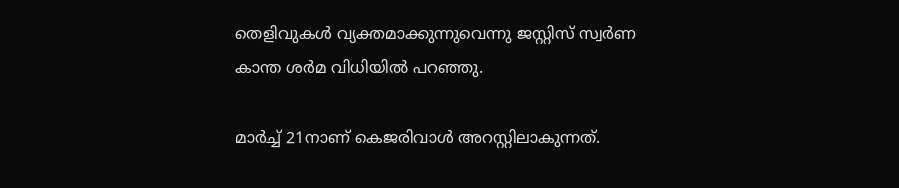തെളിവുകള്‍ വ്യക്തമാക്കുന്നുവെന്നു ജസ്റ്റിസ് സ്വര്‍ണ കാന്ത ശര്‍മ വിധിയില്‍ പറഞ്ഞു.

മാര്‍ച്ച് 21നാണ് കെജരിവാള്‍ അറസ്റ്റിലാകുന്നത്.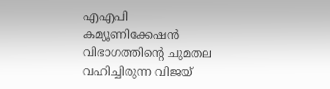എഎപി കമ്യൂണിക്കേഷന്‍ വിഭാഗത്തിന്റെ ചുമതല വഹിച്ചിരുന്ന വിജയ്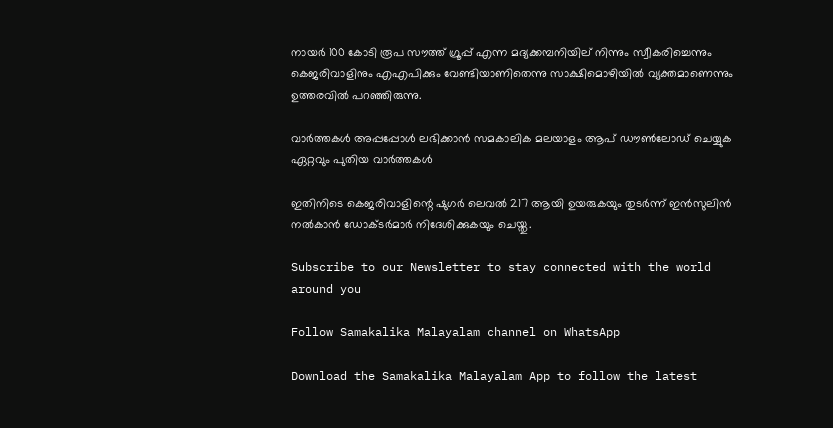നായര്‍ 100 കോടി രൂപ സൗത്ത് ഗ്രൂപ്പ് എന്ന മദ്യക്കമ്പനിയില് നിന്നും സ്വീകരിച്ചെന്നും കെജരിവാളിനും എഎപിക്കും വേണ്ടിയാണിതെന്നു സാക്ഷിമൊഴിയില്‍ വ്യക്തമാണെന്നും ഉത്തരവില്‍ പറഞ്ഞിരുന്നു.

വാര്‍ത്തകള്‍ അപ്പപ്പോള്‍ ലഭിക്കാന്‍ സമകാലിക മലയാളം ആപ് ഡൗണ്‍ലോഡ് ചെയ്യുക ഏറ്റവും പുതിയ വാര്‍ത്തകള്‍

ഇതിനിടെ കെജരിവാളിന്റെ ഷുഗര്‍ ലെവല്‍ 217 ആയി ഉയരുകയും തുടര്‍ന്ന് ഇന്‍സുലിന്‍ നല്‍കാന്‍ ഡോക്ടര്‍മാര്‍ നിദേശിക്കുകയും ചെയ്തു.

Subscribe to our Newsletter to stay connected with the world around you

Follow Samakalika Malayalam channel on WhatsApp

Download the Samakalika Malayalam App to follow the latest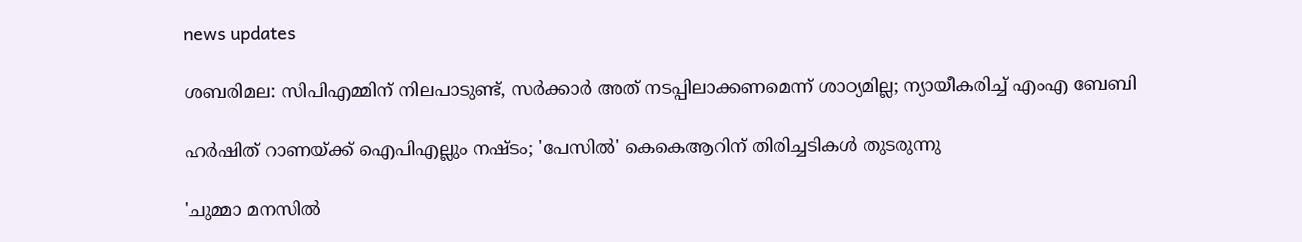news updates

ശബരിമല: സിപിഎമ്മിന് നിലപാടുണ്ട്, സര്‍ക്കാര്‍ അത് നടപ്പിലാക്കണമെന്ന് ശാഠ്യമില്ല; ന്യായീകരിച്ച് എംഎ ബേബി

ഹര്‍ഷിത് റാണയ്ക്ക് ഐപിഎല്ലും നഷ്ടം; 'പേസിൽ' കെകെആറിന് തിരിച്ചടികൾ തുടരുന്നു

'ചുമ്മാ മനസിൽ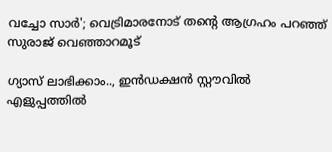വച്ചോ സാർ'; വെട്രിമാരനോട് തന്റെ ആഗ്രഹം പറഞ്ഞ് സുരാജ് വെഞ്ഞാറമൂട്

ഗ്യാസ് ലാഭിക്കാം.., ഇൻഡക്ഷൻ സ്റ്റൗവിൽ എളുപ്പത്തിൽ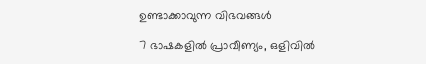ഉണ്ടാക്കാവുന്ന വിഭവങ്ങൾ

7 ഭാഷകളില്‍ പ്രാവീണ്യം, ഒളിവില്‍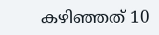കഴിഞ്ഞത് 10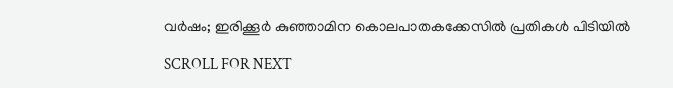വര്‍ഷം; ഇരിക്കൂര്‍ കുഞ്ഞാമിന കൊലപാതകക്കേസില്‍ പ്രതികള്‍ പിടിയില്‍

SCROLL FOR NEXT